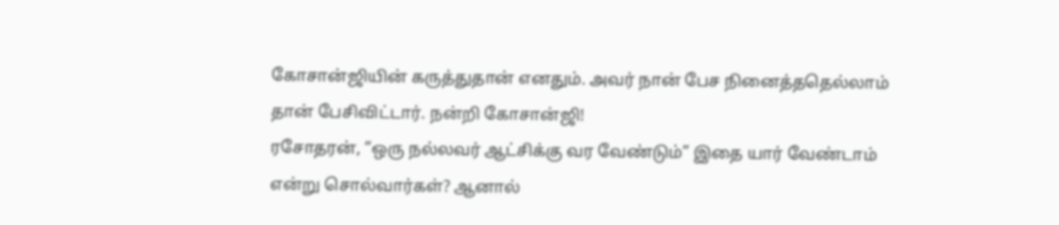கோசான்ஜியின் கருத்துதான் எனதும். அவர் நான் பேச நினைத்ததெல்லாம் தான் பேசிவிட்டார். நன்றி கோசான்ஜி!
ரசோதரன், “ஒரு நல்லவர் ஆட்சிக்கு வர வேண்டும்” இதை யார் வேண்டாம் என்று சொல்வார்கள்? ஆனால்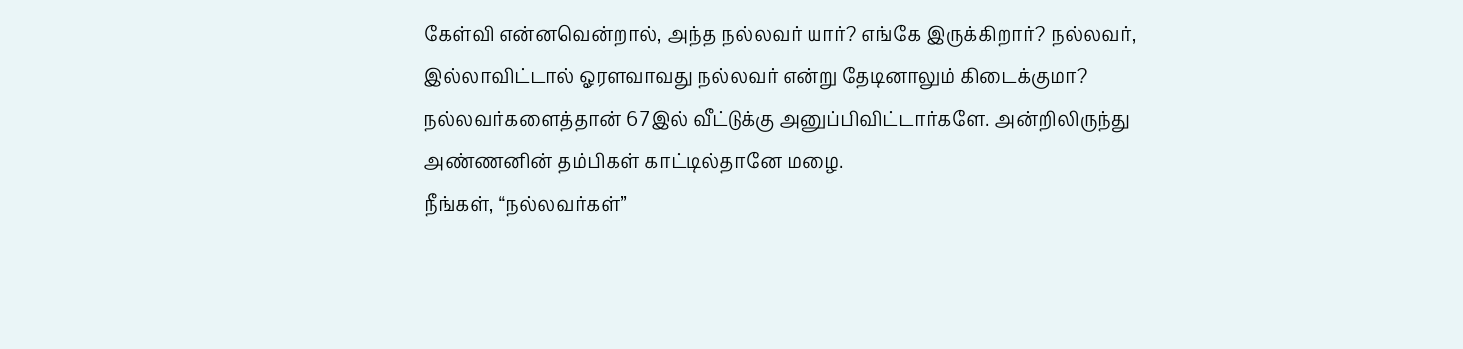கேள்வி என்னவென்றால், அந்த நல்லவர் யார்? எங்கே இருக்கிறார்? நல்லவர், இல்லாவிட்டால் ஓரளவாவது நல்லவர் என்று தேடினாலும் கிடைக்குமா? நல்லவர்களைத்தான் 67இல் வீட்டுக்கு அனுப்பிவிட்டார்களே. அன்றிலிருந்து அண்ணனின் தம்பிகள் காட்டில்தானே மழை.
நீங்கள், “நல்லவர்கள்”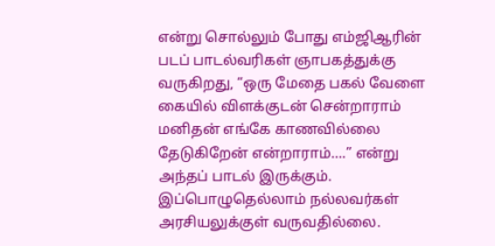என்று சொல்லும் போது எம்ஜிஆரின் படப் பாடல்வரிகள் ஞாபகத்துக்கு வருகிறது, “ஒரு மேதை பகல் வேளை கையில் விளக்குடன் சென்றாராம் மனிதன் எங்கே காணவில்லை தேடுகிறேன் என்றாராம்….” என்று அந்தப் பாடல் இருக்கும்.
இப்பொழுதெல்லாம் நல்லவர்கள் அரசியலுக்குள் வருவதில்லை.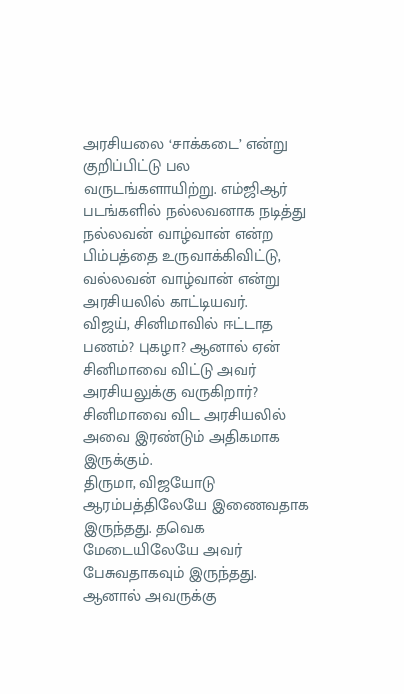அரசியலை ‘சாக்கடை’ என்று குறிப்பிட்டு பல வருடங்களாயிற்று. எம்ஜிஆர் படங்களில் நல்லவனாக நடித்து நல்லவன் வாழ்வான் என்ற பிம்பத்தை உருவாக்கிவிட்டு, வல்லவன் வாழ்வான் என்று அரசியலில் காட்டியவர்.
விஜய், சினிமாவில் ஈட்டாத பணம்? புகழா? ஆனால் ஏன் சினிமாவை விட்டு அவர் அரசியலுக்கு வருகிறார்? சினிமாவை விட அரசியலில் அவை இரண்டும் அதிகமாக இருக்கும்.
திருமா, விஜயோடு ஆரம்பத்திலேயே இணைவதாக இருந்தது. தவெக மேடையிலேயே அவர் பேசுவதாகவும் இருந்தது. ஆனால் அவருக்கு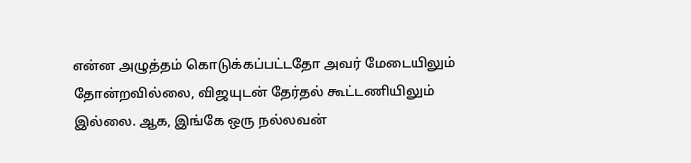என்ன அழுத்தம் கொடுக்கப்பட்டதோ அவர் மேடையிலும் தோன்றவில்லை, விஜயுடன் தேர்தல் கூட்டணியிலும் இல்லை. ஆக, இங்கே ஒரு நல்லவன்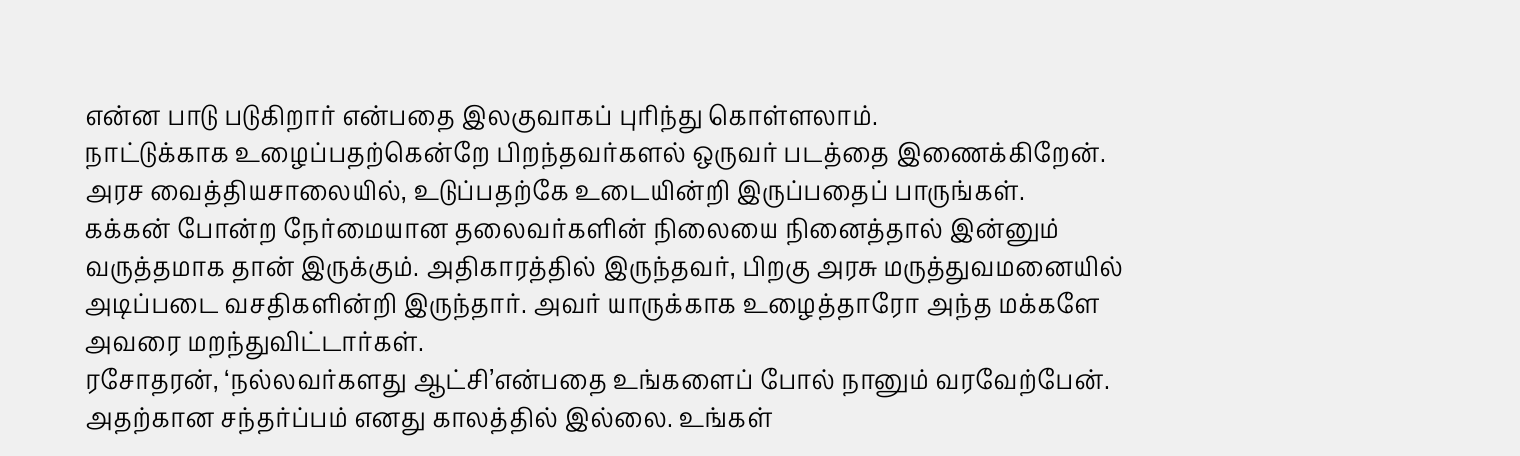என்ன பாடு படுகிறார் என்பதை இலகுவாகப் புரிந்து கொள்ளலாம்.
நாட்டுக்காக உழைப்பதற்கென்றே பிறந்தவர்களல் ஒருவர் படத்தை இணைக்கிறேன். அரச வைத்தியசாலையில், உடுப்பதற்கே உடையின்றி இருப்பதைப் பாருங்கள்.
கக்கன் போன்ற நேர்மையான தலைவர்களின் நிலையை நினைத்தால் இன்னும் வருத்தமாக தான் இருக்கும். அதிகாரத்தில் இருந்தவர், பிறகு அரசு மருத்துவமனையில் அடிப்படை வசதிகளின்றி இருந்தார். அவர் யாருக்காக உழைத்தாரோ அந்த மக்களே அவரை மறந்துவிட்டார்கள்.
ரசோதரன், ‘நல்லவர்களது ஆட்சி’என்பதை உங்களைப் போல் நானும் வரவேற்பேன். அதற்கான சந்தர்ப்பம் எனது காலத்தில் இல்லை. உங்கள்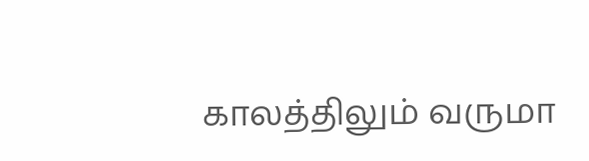காலத்திலும் வருமா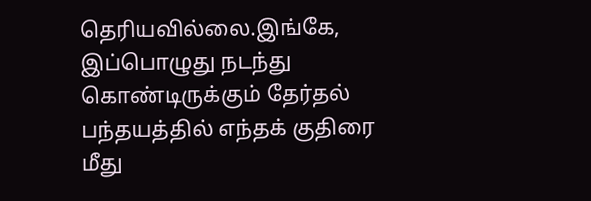தெரியவில்லை.இங்கே, இப்பொழுது நடந்து கொண்டிருக்கும் தேர்தல் பந்தயத்தில் எந்தக் குதிரை மீது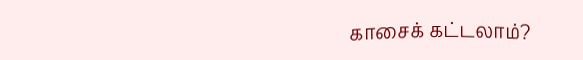காசைக் கட்டலாம்?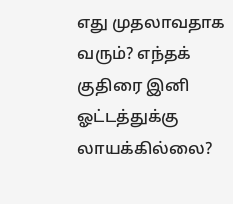எது முதலாவதாக வரும்? எந்தக் குதிரை இனி ஓட்டத்துக்கு லாயக்கில்லை?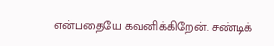என்பதையே கவனிக்கிறேன். சண்டிக்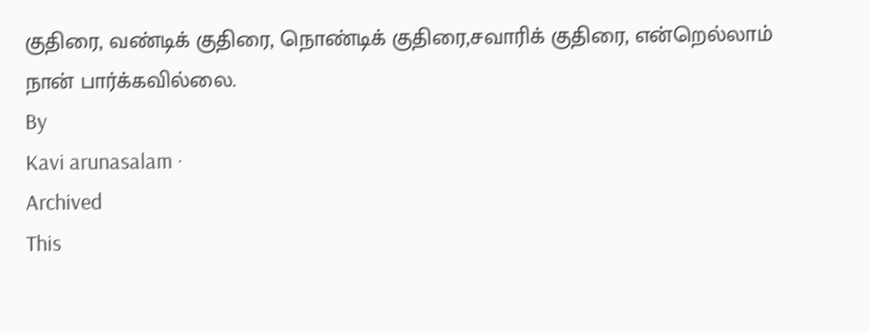குதிரை, வண்டிக் குதிரை, நொண்டிக் குதிரை,சவாரிக் குதிரை, என்றெல்லாம் நான் பார்க்கவில்லை.
By
Kavi arunasalam ·
Archived
This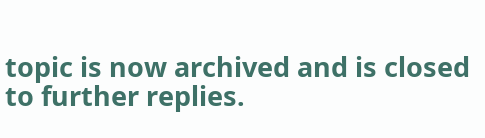topic is now archived and is closed to further replies.